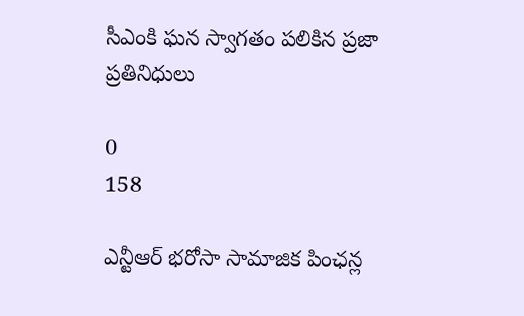సీఎంకి ఘన స్వాగతం పలికిన ప్రజా ప్రతినిధులు

0
158

ఎన్టీఆర్ భరోసా సామాజిక పింఛన్ల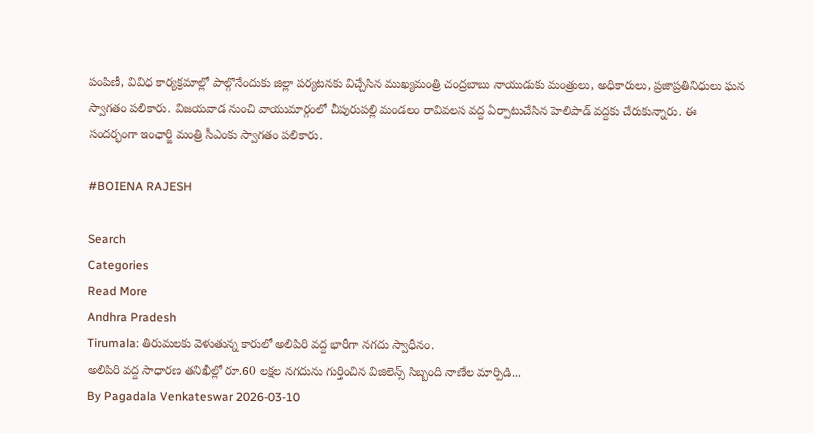పంపిణీ, వివిధ కార్యక్రమాల్లో పాల్గొనేందుకు జిల్లా పర్యటనకు విచ్చేసిన ముఖ్యమంత్రి చంద్రబాబు నాయుడుకు మంత్రులు, అధికారులు, ప్రజాప్రతినిధులు ఘన స్వాగతం పలికారు. విజయవాడ నుంచి వాయుమార్గంలో చీపురుపల్లి మండలం రావివలస వద్ద ఏర్పాటుచేసిన హెలిపాడ్ వద్దకు చేరుకున్నారు. ఈ సందర్భంగా ఇంఛార్జి మంత్రి సీఎంకు స్వాగతం పలికారు.

#BOIENA RAJESH

Search
Categories
Read More
Andhra Pradesh
Tirumala: తిరుమలకు వెళుతున్న కారులో అలిపిరి వద్ద భారీగా నగదు స్వాధీనం.
అలిపిరి వద్ద సాధారణ తనిఖీల్లో రూ.60 లక్షల నగదును గుర్తించిన విజిలెన్స్ సిబ్బంది నాణేల మార్పిడి...
By Pagadala Venkateswar 2026-03-10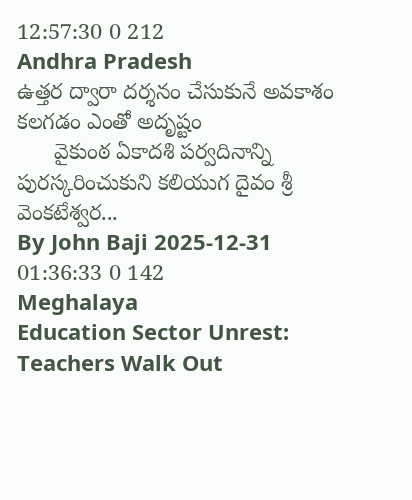12:57:30 0 212
Andhra Pradesh
ఉత్తర ద్వారా దర్శనం చేసుకునే అవకాశం కలగడం ఎంతో అదృష్టం
      వైకుంఠ ఏకాదశి పర్వదినాన్ని పురస్కరించుకుని కలియుగ దైవం శ్రీ వెంకటేశ్వర...
By John Baji 2025-12-31 01:36:33 0 142
Meghalaya
Education Sector Unrest: Teachers Walk Out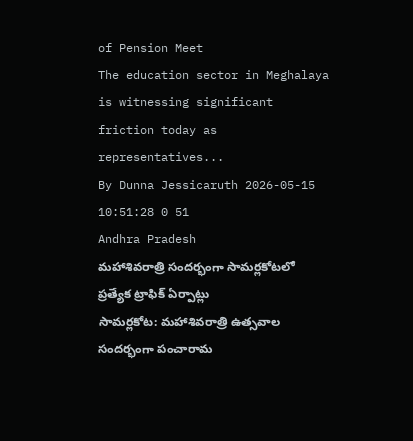of Pension Meet
The education sector in Meghalaya is witnessing significant friction today as representatives...
By Dunna Jessicaruth 2026-05-15 10:51:28 0 51
Andhra Pradesh
మహాశివరాత్రి సందర్భంగా సామర్లకోటలో ప్రత్యేక ట్రాఫిక్ ఏర్పాట్లు
సామర్లకోట: మహాశివరాత్రి ఉత్సవాల సందర్భంగా పంచారామ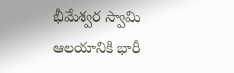భీమేశ్వర స్వామి ఆలయానికి భారీ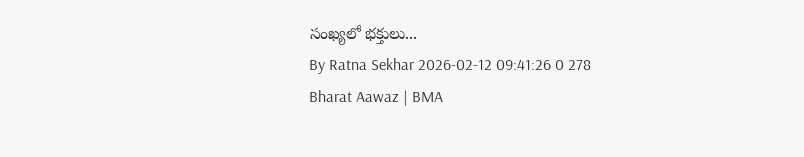సంఖ్యలో భక్తులు...
By Ratna Sekhar 2026-02-12 09:41:26 0 278
Bharat Aawaz | BMA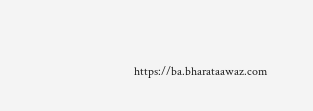https://ba.bharataawaz.com